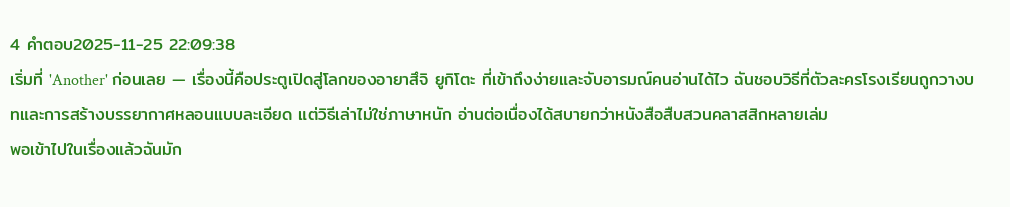4 คำตอบ2025-11-25 22:09:38
เริ่มที่ 'Another' ก่อนเลย — เรื่องนี้คือประตูเปิดสู่โลกของอายาสึจิ ยูกิโตะ ที่เข้าถึงง่ายและจับอารมณ์คนอ่านได้ไว ฉันชอบวิธีที่ตัวละครโรงเรียนถูกวางบทและการสร้างบรรยากาศหลอนแบบละเอียด แต่วิธีเล่าไม่ใช่ภาษาหนัก อ่านต่อเนื่องได้สบายกว่าหนังสือสืบสวนคลาสสิกหลายเล่ม
พอเข้าไปในเรื่องแล้วฉันมัก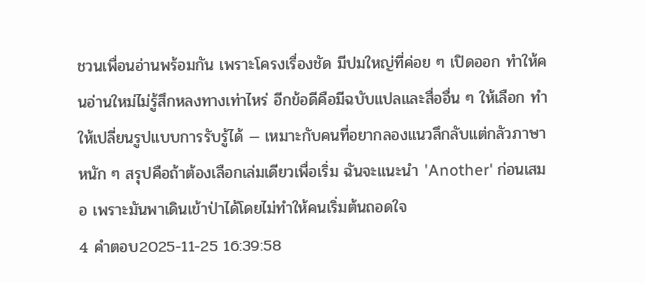ชวนเพื่อนอ่านพร้อมกัน เพราะโครงเรื่องชัด มีปมใหญ่ที่ค่อย ๆ เปิดออก ทำให้คนอ่านใหม่ไม่รู้สึกหลงทางเท่าไหร่ อีกข้อดีคือมีฉบับแปลและสื่ออื่น ๆ ให้เลือก ทำให้เปลี่ยนรูปแบบการรับรู้ได้ — เหมาะกับคนที่อยากลองแนวลึกลับแต่กลัวภาษาหนัก ๆ สรุปคือถ้าต้องเลือกเล่มเดียวเพื่อเริ่ม ฉันจะแนะนำ 'Another' ก่อนเสมอ เพราะมันพาเดินเข้าป่าได้โดยไม่ทำให้คนเริ่มต้นถอดใจ
4 คำตอบ2025-11-25 16:39:58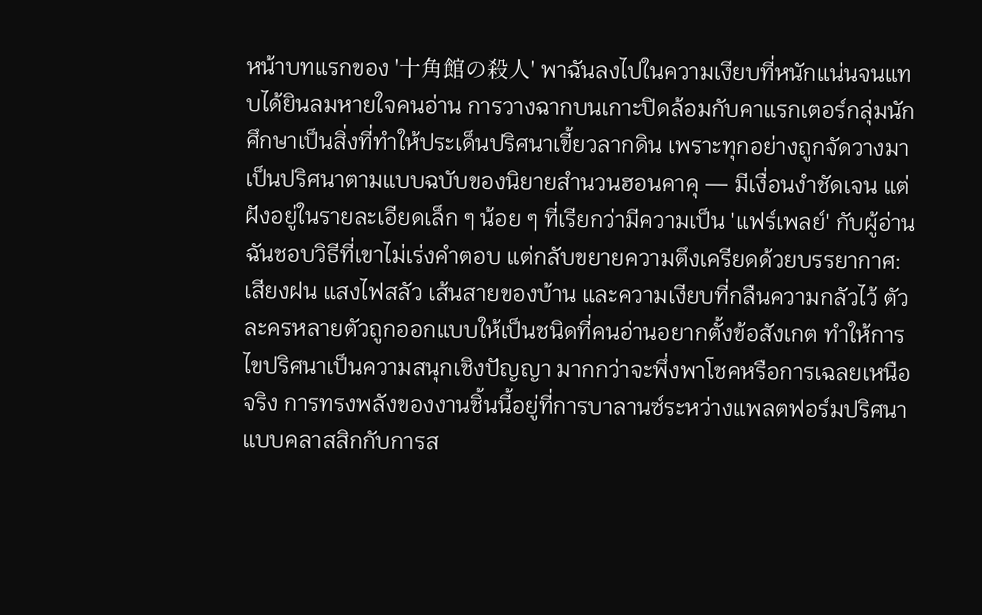หน้าบทแรกของ '十角館の殺人' พาฉันลงไปในความเงียบที่หนักแน่นจนแทบได้ยินลมหายใจคนอ่าน การวางฉากบนเกาะปิดล้อมกับคาแรกเตอร์กลุ่มนักศึกษาเป็นสิ่งที่ทำให้ประเด็นปริศนาเขี้ยวลากดิน เพราะทุกอย่างถูกจัดวางมาเป็นปริศนาตามแบบฉบับของนิยายสำนวนฮอนคาคุ — มีเงื่อนงำชัดเจน แต่ฝังอยู่ในรายละเอียดเล็ก ๆ น้อย ๆ ที่เรียกว่ามีความเป็น 'แฟร์เพลย์' กับผู้อ่าน
ฉันชอบวิธีที่เขาไม่เร่งคำตอบ แต่กลับขยายความตึงเครียดด้วยบรรยากาศ: เสียงฝน แสงไฟสลัว เส้นสายของบ้าน และความเงียบที่กลืนความกลัวไว้ ตัวละครหลายตัวถูกออกแบบให้เป็นชนิดที่คนอ่านอยากตั้งข้อสังเกต ทำให้การไขปริศนาเป็นความสนุกเชิงปัญญา มากกว่าจะพึ่งพาโชคหรือการเฉลยเหนือจริง การทรงพลังของงานชิ้นนี้อยู่ที่การบาลานซ์ระหว่างแพลตฟอร์มปริศนาแบบคลาสสิกกับการส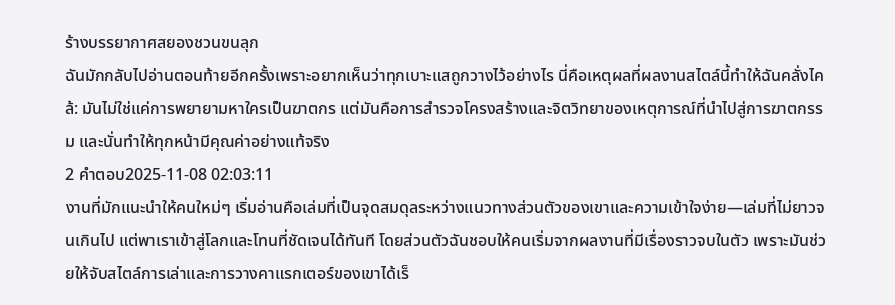ร้างบรรยากาศสยองชวนขนลุก
ฉันมักกลับไปอ่านตอนท้ายอีกครั้งเพราะอยากเห็นว่าทุกเบาะแสถูกวางไว้อย่างไร นี่คือเหตุผลที่ผลงานสไตล์นี้ทำให้ฉันคลั่งไคล้: มันไม่ใช่แค่การพยายามหาใครเป็นฆาตกร แต่มันคือการสำรวจโครงสร้างและจิตวิทยาของเหตุการณ์ที่นำไปสู่การฆาตกรรม และนั่นทำให้ทุกหน้ามีคุณค่าอย่างแท้จริง
2 คำตอบ2025-11-08 02:03:11
งานที่มักแนะนำให้คนใหม่ๆ เริ่มอ่านคือเล่มที่เป็นจุดสมดุลระหว่างแนวทางส่วนตัวของเขาและความเข้าใจง่าย—เล่มที่ไม่ยาวจนเกินไป แต่พาเราเข้าสู่โลกและโทนที่ชัดเจนได้ทันที โดยส่วนตัวฉันชอบให้คนเริ่มจากผลงานที่มีเรื่องราวจบในตัว เพราะมันช่วยให้จับสไตล์การเล่าและการวางคาแรกเตอร์ของเขาได้เร็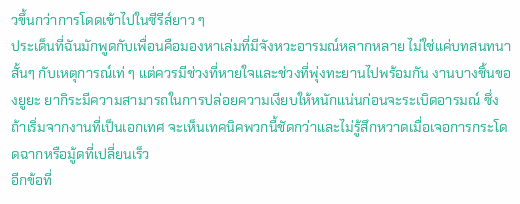วขึ้นกว่าการโดดเข้าไปในซีรีส์ยาว ๆ
ประเด็นที่ฉันมักพูดกับเพื่อนคือมองหาเล่มที่มีจังหวะอารมณ์หลากหลาย ไม่ใช่แค่บทสนทนาสั้นๆ กับเหตุการณ์เท่ ๆ แต่ควรมีช่วงที่หายใจและช่วงที่พุ่งทะยานไปพร้อมกัน งานบางชิ้นของยูยะ ยากิระมีความสามารถในการปล่อยความเงียบให้หนักแน่นก่อนจะระเบิดอารมณ์ ซึ่งถ้าเริ่มจากงานที่เป็นเอกเทศ จะเห็นเทคนิคพวกนี้ชัดกว่าและไม่รู้สึกหวาดเมื่อเจอการกระโดดฉากหรือมู้ดที่เปลี่ยนเร็ว
อีกข้อที่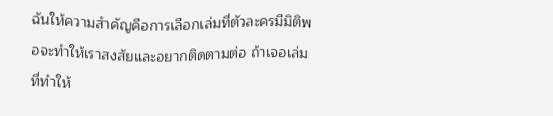ฉันให้ความสำคัญคือการเลือกเล่มที่ตัวละครมีมิติพอจะทำให้เราสงสัยและอยากติดตามต่อ ถ้าเจอเล่มที่ทำให้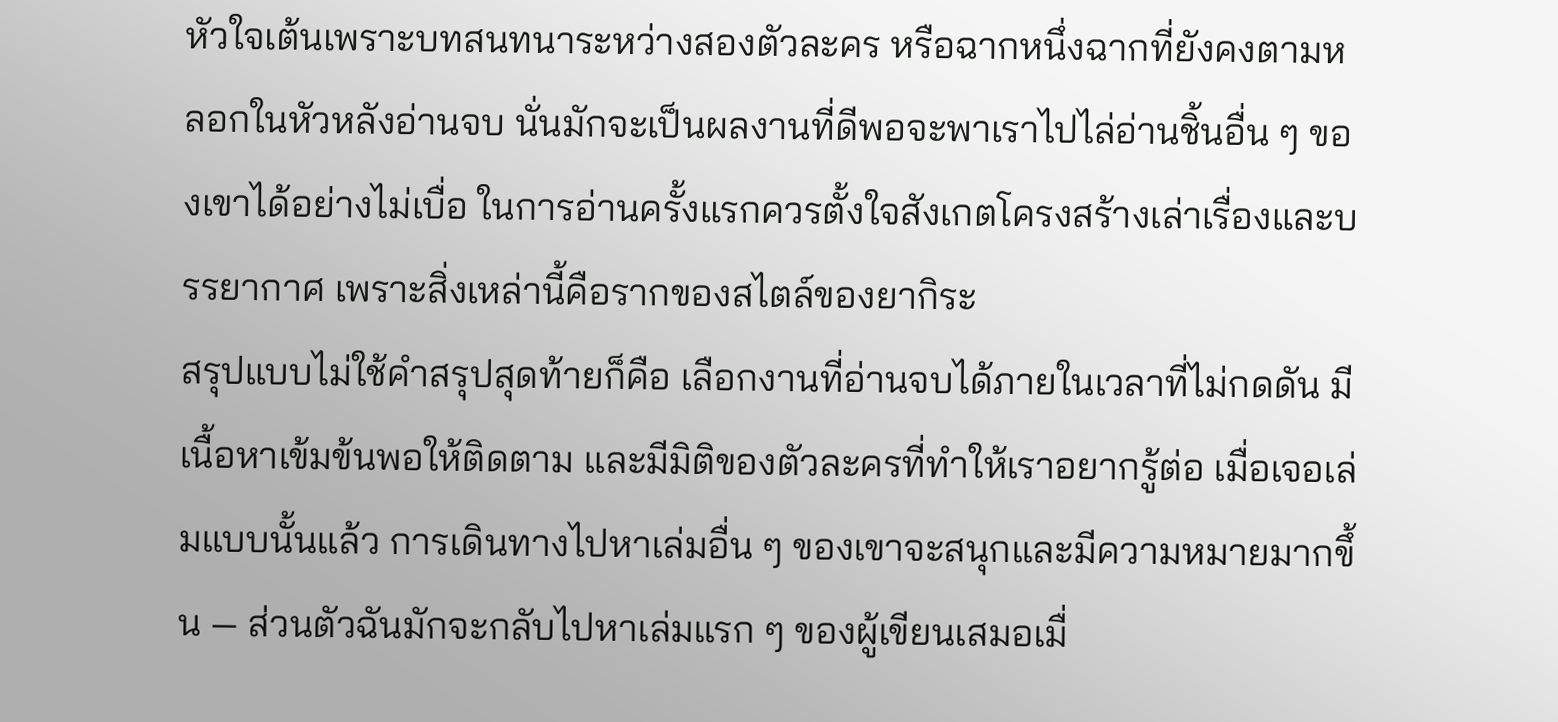หัวใจเต้นเพราะบทสนทนาระหว่างสองตัวละคร หรือฉากหนึ่งฉากที่ยังคงตามหลอกในหัวหลังอ่านจบ นั่นมักจะเป็นผลงานที่ดีพอจะพาเราไปไล่อ่านชิ้นอื่น ๆ ของเขาได้อย่างไม่เบื่อ ในการอ่านครั้งแรกควรตั้งใจสังเกตโครงสร้างเล่าเรื่องและบรรยากาศ เพราะสิ่งเหล่านี้คือรากของสไตล์ของยากิระ
สรุปแบบไม่ใช้คำสรุปสุดท้ายก็คือ เลือกงานที่อ่านจบได้ภายในเวลาที่ไม่กดดัน มีเนื้อหาเข้มข้นพอให้ติดตาม และมีมิติของตัวละครที่ทำให้เราอยากรู้ต่อ เมื่อเจอเล่มแบบนั้นแล้ว การเดินทางไปหาเล่มอื่น ๆ ของเขาจะสนุกและมีความหมายมากขึ้น — ส่วนตัวฉันมักจะกลับไปหาเล่มแรก ๆ ของผู้เขียนเสมอเมื่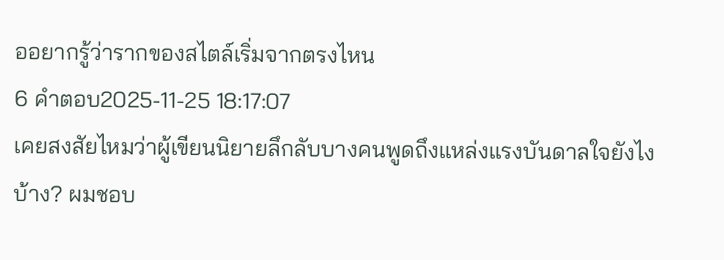ออยากรู้ว่ารากของสไตล์เริ่มจากตรงไหน
6 คำตอบ2025-11-25 18:17:07
เคยสงสัยไหมว่าผู้เขียนนิยายลึกลับบางคนพูดถึงแหล่งแรงบันดาลใจยังไงบ้าง? ผมชอบ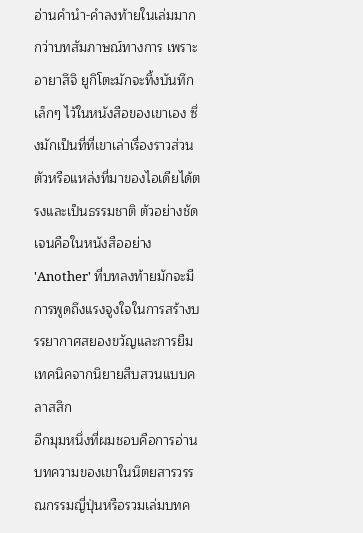อ่านคำนำ-คำลงท้ายในเล่มมากกว่าบทสัมภาษณ์ทางการ เพราะอายาสึจิ ยูกิโตะมักจะทิ้งบันทึกเล็กๆ ไว้ในหนังสือของเขาเอง ซึ่งมักเป็นที่ที่เขาเล่าเรื่องราวส่วนตัวหรือแหล่งที่มาของไอเดียได้ตรงและเป็นธรรมชาติ ตัวอย่างชัดเจนคือในหนังสืออย่าง 'Another' ที่บทลงท้ายมักจะมีการพูดถึงแรงจูงใจในการสร้างบรรยากาศสยองขวัญและการยืมเทคนิคจากนิยายสืบสวนแบบคลาสสิก
อีกมุมหนึ่งที่ผมชอบคือการอ่านบทความของเขาในนิตยสารวรรณกรรมญี่ปุ่นหรือรวมเล่มบทค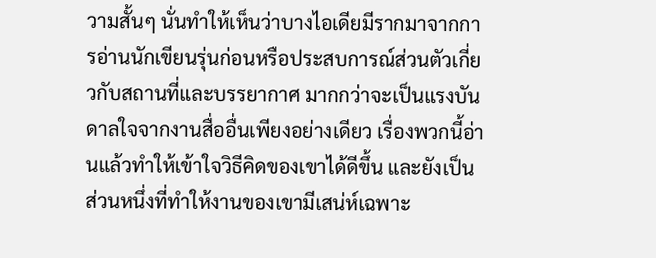วามสั้นๆ นั่นทำให้เห็นว่าบางไอเดียมีรากมาจากการอ่านนักเขียนรุ่นก่อนหรือประสบการณ์ส่วนตัวเกี่ยวกับสถานที่และบรรยากาศ มากกว่าจะเป็นแรงบันดาลใจจากงานสื่ออื่นเพียงอย่างเดียว เรื่องพวกนี้อ่านแล้วทำให้เข้าใจวิธีคิดของเขาได้ดีขึ้น และยังเป็นส่วนหนึ่งที่ทำให้งานของเขามีเสน่ห์เฉพาะ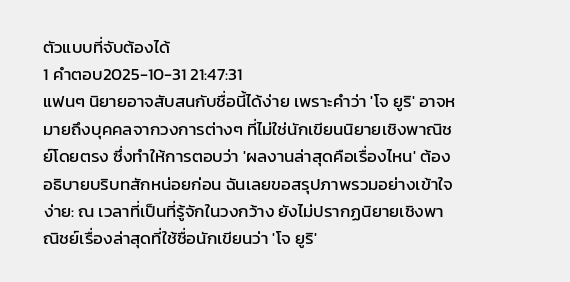ตัวแบบที่จับต้องได้
1 คำตอบ2025-10-31 21:47:31
แฟนๆ นิยายอาจสับสนกับชื่อนี้ได้ง่าย เพราะคำว่า 'โจ ยูริ' อาจหมายถึงบุคคลจากวงการต่างๆ ที่ไม่ใช่นักเขียนนิยายเชิงพาณิชย์โดยตรง ซึ่งทำให้การตอบว่า 'ผลงานล่าสุดคือเรื่องไหน' ต้องอธิบายบริบทสักหน่อยก่อน ฉันเลยขอสรุปภาพรวมอย่างเข้าใจง่าย: ณ เวลาที่เป็นที่รู้จักในวงกว้าง ยังไม่ปรากฏนิยายเชิงพาณิชย์เรื่องล่าสุดที่ใช้ชื่อนักเขียนว่า 'โจ ยูริ'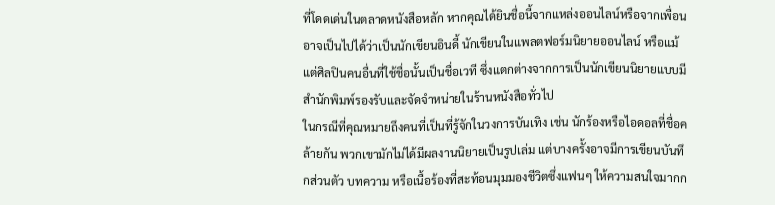ที่โดดเด่นในตลาดหนังสือหลัก หากคุณได้ยินชื่อนี้จากแหล่งออนไลน์หรือจากเพื่อน อาจเป็นไปได้ว่าเป็นนักเขียนอินดี้ นักเขียนในแพลตฟอร์มนิยายออนไลน์ หรือแม้แต่ศิลปินคนอื่นที่ใช้ชื่อนั้นเป็นชื่อเวที ซึ่งแตกต่างจากการเป็นนักเขียนนิยายแบบมีสำนักพิมพ์รองรับและจัดจำหน่ายในร้านหนังสือทั่วไป
ในกรณีที่คุณหมายถึงคนที่เป็นที่รู้จักในวงการบันเทิง เช่น นักร้องหรือไอดอลที่ชื่อคล้ายกัน พวกเขามักไม่ได้มีผลงานนิยายเป็นรูปเล่ม แต่บางครั้งอาจมีการเขียนบันทึกส่วนตัว บทความ หรือเนื้อร้องที่สะท้อนมุมมองชีวิตซึ่งแฟนๆ ให้ความสนใจมากก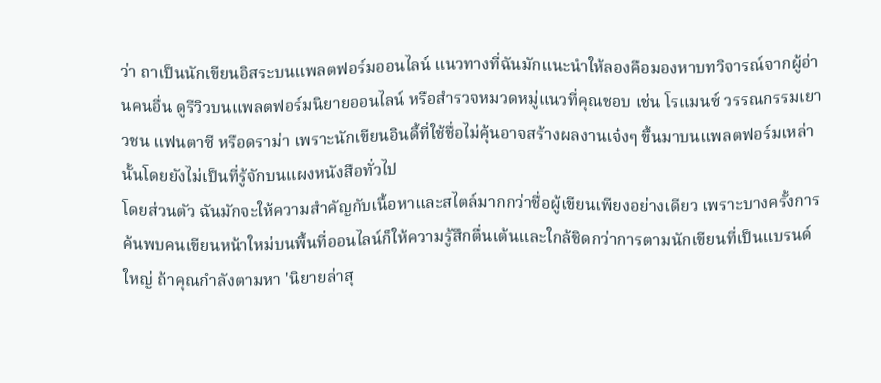ว่า ถาเป็นนักเขียนอิสระบนแพลตฟอร์มออนไลน์ แนวทางที่ฉันมักแนะนำให้ลองคือมองหาบทวิจารณ์จากผู้อ่านคนอื่น ดูรีวิวบนแพลตฟอร์มนิยายออนไลน์ หรือสำรวจหมวดหมู่แนวที่คุณชอบ เช่น โรแมนซ์ วรรณกรรมเยาวชน แฟนตาซี หรือดราม่า เพราะนักเขียนอินดี้ที่ใช้ชื่อไม่คุ้นอาจสร้างผลงานเจ๋งๆ ขึ้นมาบนแพลตฟอร์มเหล่านั้นโดยยังไม่เป็นที่รู้จักบนแผงหนังสือทั่วไป
โดยส่วนตัว ฉันมักจะให้ความสำคัญกับเนื้อหาและสไตล์มากกว่าชื่อผู้เขียนเพียงอย่างเดียว เพราะบางครั้งการค้นพบคนเขียนหน้าใหม่บนพื้นที่ออนไลน์ก็ให้ความรู้สึกตื่นเต้นและใกล้ชิดกว่าการตามนักเขียนที่เป็นแบรนด์ใหญ่ ถ้าคุณกำลังตามหา 'นิยายล่าสุ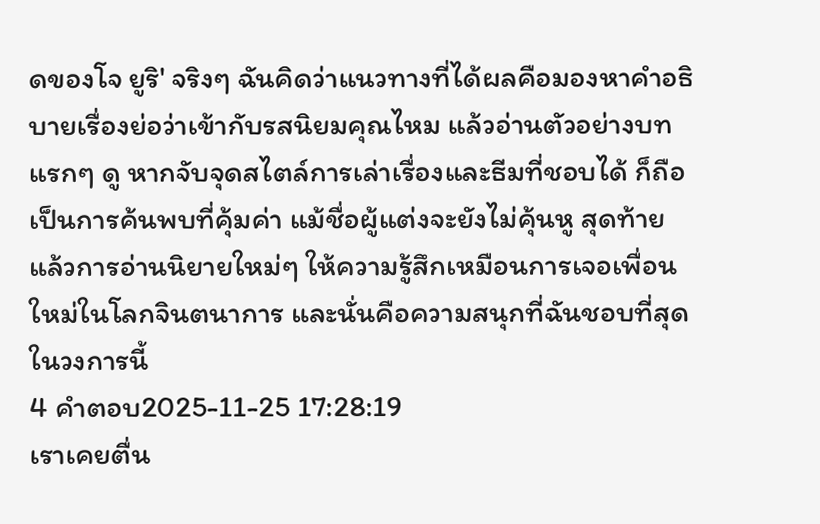ดของโจ ยูริ' จริงๆ ฉันคิดว่าแนวทางที่ได้ผลคือมองหาคำอธิบายเรื่องย่อว่าเข้ากับรสนิยมคุณไหม แล้วอ่านตัวอย่างบทแรกๆ ดู หากจับจุดสไตล์การเล่าเรื่องและธีมที่ชอบได้ ก็ถือเป็นการค้นพบที่คุ้มค่า แม้ชื่อผู้แต่งจะยังไม่คุ้นหู สุดท้ายแล้วการอ่านนิยายใหม่ๆ ให้ความรู้สึกเหมือนการเจอเพื่อนใหม่ในโลกจินตนาการ และนั่นคือความสนุกที่ฉันชอบที่สุดในวงการนี้
4 คำตอบ2025-11-25 17:28:19
เราเคยตื่น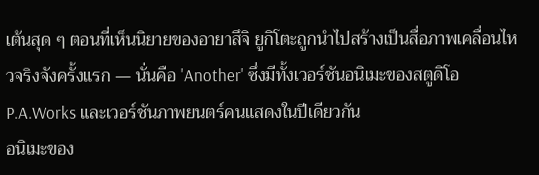เต้นสุด ๆ ตอนที่เห็นนิยายของอายาสึจิ ยูกิโตะถูกนำไปสร้างเป็นสื่อภาพเคลื่อนไหวจริงจังครั้งแรก — นั่นคือ 'Another' ซึ่งมีทั้งเวอร์ชันอนิเมะของสตูดิโอ P.A.Works และเวอร์ชันภาพยนตร์คนแสดงในปีเดียวกัน
อนิเมะของ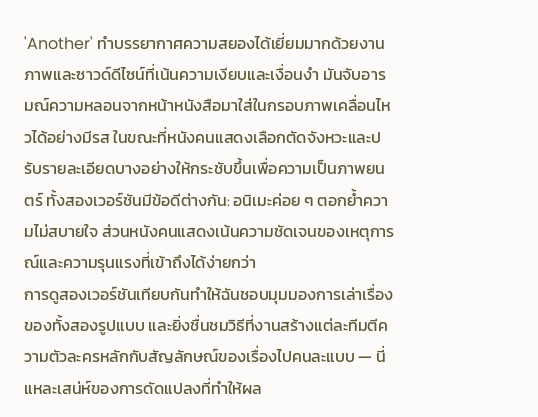'Another' ทำบรรยากาศความสยองได้เยี่ยมมากด้วยงานภาพและซาวด์ดีไซน์ที่เน้นความเงียบและเงื่อนงำ มันจับอารมณ์ความหลอนจากหน้าหนังสือมาใส่ในกรอบภาพเคลื่อนไหวได้อย่างมีรส ในขณะที่หนังคนแสดงเลือกตัดจังหวะและปรับรายละเอียดบางอย่างให้กระชับขึ้นเพื่อความเป็นภาพยนตร์ ทั้งสองเวอร์ชันมีข้อดีต่างกัน: อนิเมะค่อย ๆ ตอกย้ำความไม่สบายใจ ส่วนหนังคนแสดงเน้นความชัดเจนของเหตุการณ์และความรุนแรงที่เข้าถึงได้ง่ายกว่า
การดูสองเวอร์ชันเทียบกันทำให้ฉันชอบมุมมองการเล่าเรื่องของทั้งสองรูปแบบ และยิ่งชื่นชมวิธีที่งานสร้างแต่ละทีมตีความตัวละครหลักกับสัญลักษณ์ของเรื่องไปคนละแบบ — นี่แหละเสน่ห์ของการดัดแปลงที่ทำให้ผล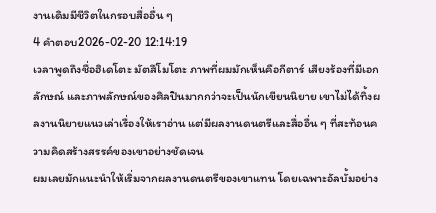งานเดิมมีชีวิตในกรอบสื่ออื่น ๆ
4 คำตอบ2026-02-20 12:14:19
เวลาพูดถึงชื่อฮิเดโตะ มัตสึโมโตะ ภาพที่ผมมักเห็นคือกีตาร์ เสียงร้องที่มีเอกลักษณ์ และภาพลักษณ์ของศิลปินมากกว่าจะเป็นนักเขียนนิยาย เขาไม่ได้ทิ้งผลงานนิยายแนวเล่าเรื่องให้เราอ่าน แต่มีผลงานดนตรีและสื่ออื่น ๆ ที่สะท้อนความคิดสร้างสรรค์ของเขาอย่างชัดเจน
ผมเลยมักแนะนำให้เริ่มจากผลงานดนตรีของเขาแทน โดยเฉพาะอัลบั้มอย่าง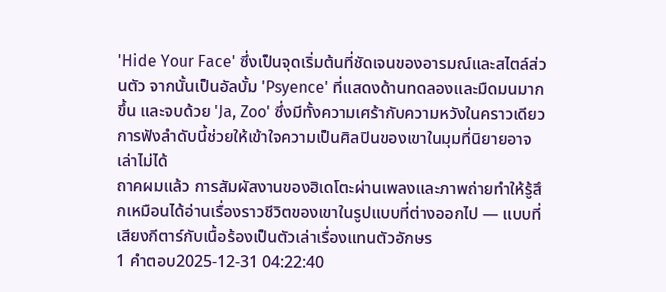'Hide Your Face' ซึ่งเป็นจุดเริ่มต้นที่ชัดเจนของอารมณ์และสไตล์ส่วนตัว จากนั้นเป็นอัลบั้ม 'Psyence' ที่แสดงด้านทดลองและมืดมนมากขึ้น และจบด้วย 'Ja, Zoo' ซึ่งมีทั้งความเศร้ากับความหวังในคราวเดียว การฟังลำดับนี้ช่วยให้เข้าใจความเป็นศิลปินของเขาในมุมที่นิยายอาจเล่าไม่ได้
ถาคผมแล้ว การสัมผัสงานของฮิเดโตะผ่านเพลงและภาพถ่ายทำให้รู้สึกเหมือนได้อ่านเรื่องราวชีวิตของเขาในรูปแบบที่ต่างออกไป — แบบที่เสียงกีตาร์กับเนื้อร้องเป็นตัวเล่าเรื่องแทนตัวอักษร
1 คำตอบ2025-12-31 04:22:40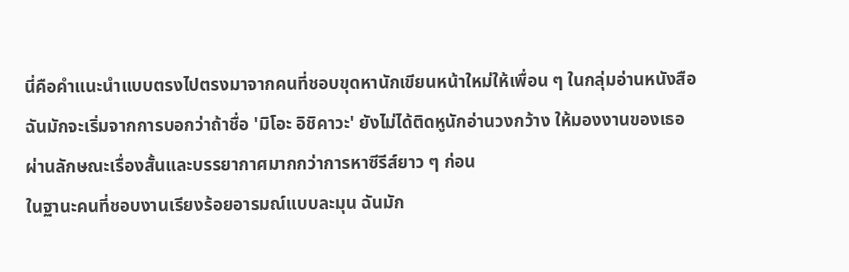นี่คือคำแนะนำแบบตรงไปตรงมาจากคนที่ชอบขุดหานักเขียนหน้าใหม่ให้เพื่อน ๆ ในกลุ่มอ่านหนังสือ
ฉันมักจะเริ่มจากการบอกว่าถ้าชื่อ 'มิโอะ อิชิคาวะ' ยังไม่ได้ติดหูนักอ่านวงกว้าง ให้มองงานของเธอผ่านลักษณะเรื่องสั้นและบรรยากาศมากกว่าการหาซีรีส์ยาว ๆ ก่อน
ในฐานะคนที่ชอบงานเรียงร้อยอารมณ์แบบละมุน ฉันมัก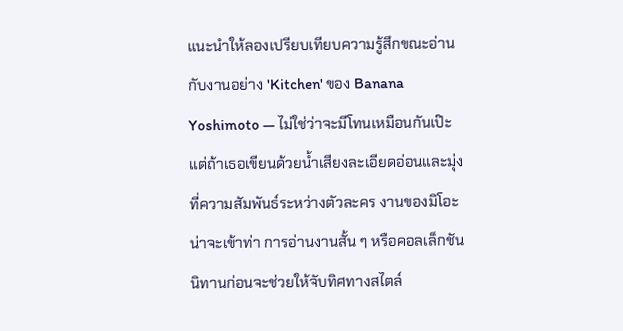แนะนำให้ลองเปรียบเทียบความรู้สึกขณะอ่านกับงานอย่าง 'Kitchen' ของ Banana Yoshimoto — ไม่ใช่ว่าจะมีโทนเหมือนกันเป๊ะ แต่ถ้าเธอเขียนด้วยน้ำเสียงละเอียดอ่อนและมุ่งที่ความสัมพันธ์ระหว่างตัวละคร งานของมิโอะน่าจะเข้าท่า การอ่านงานสั้น ๆ หรือคอลเล็กชันนิทานก่อนจะช่วยให้จับทิศทางสไตล์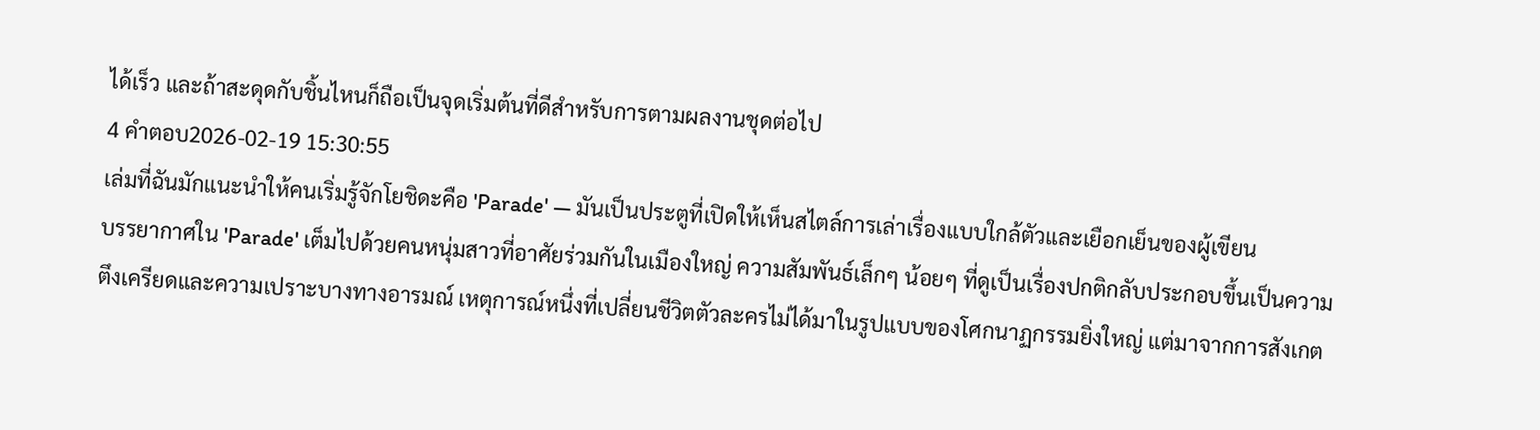ได้เร็ว และถ้าสะดุดกับชิ้นไหนก็ถือเป็นจุดเริ่มต้นที่ดีสำหรับการตามผลงานชุดต่อไป
4 คำตอบ2026-02-19 15:30:55
เล่มที่ฉันมักแนะนำให้คนเริ่มรู้จักโยชิดะคือ 'Parade' — มันเป็นประตูที่เปิดให้เห็นสไตล์การเล่าเรื่องแบบใกล้ตัวและเยือกเย็นของผู้เขียน
บรรยากาศใน 'Parade' เต็มไปด้วยคนหนุ่มสาวที่อาศัยร่วมกันในเมืองใหญ่ ความสัมพันธ์เล็กๆ น้อยๆ ที่ดูเป็นเรื่องปกติกลับประกอบขึ้นเป็นความตึงเครียดและความเปราะบางทางอารมณ์ เหตุการณ์หนึ่งที่เปลี่ยนชีวิตตัวละครไม่ได้มาในรูปแบบของโศกนาฏกรรมยิ่งใหญ่ แต่มาจากการสังเกต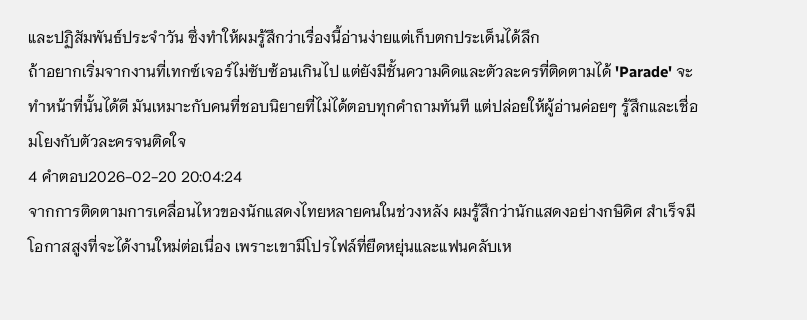และปฏิสัมพันธ์ประจำวัน ซึ่งทำให้ผมรู้สึกว่าเรื่องนี้อ่านง่ายแต่เก็บตกประเด็นได้ลึก
ถ้าอยากเริ่มจากงานที่เทกซ์เจอร์ไม่ซับซ้อนเกินไป แต่ยังมีชั้นความคิดและตัวละครที่ติดตามได้ 'Parade' จะทำหน้าที่นั้นได้ดี มันเหมาะกับคนที่ชอบนิยายที่ไม่ได้ตอบทุกคำถามทันที แต่ปล่อยให้ผู้อ่านค่อยๆ รู้สึกและเชื่อมโยงกับตัวละครจนติดใจ
4 คำตอบ2026-02-20 20:04:24
จากการติดตามการเคลื่อนไหวของนักแสดงไทยหลายคนในช่วงหลัง ผมรู้สึกว่านักแสดงอย่างกษิดิศ สําเร็จมีโอกาสสูงที่จะได้งานใหม่ต่อเนื่อง เพราะเขามีโปรไฟล์ที่ยืดหยุ่นและแฟนคลับเห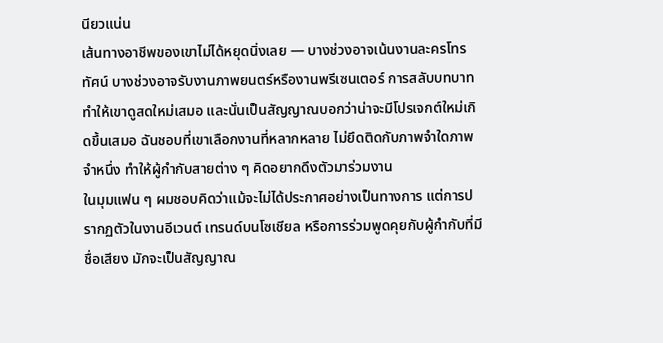นียวแน่น
เส้นทางอาชีพของเขาไม่ได้หยุดนิ่งเลย — บางช่วงอาจเน้นงานละครโทรทัศน์ บางช่วงอาจรับงานภาพยนตร์หรืองานพรีเซนเตอร์ การสลับบทบาททำให้เขาดูสดใหม่เสมอ และนั่นเป็นสัญญาณบอกว่าน่าจะมีโปรเจกต์ใหม่เกิดขึ้นเสมอ ฉันชอบที่เขาเลือกงานที่หลากหลาย ไม่ยึดติดกับภาพจำใดภาพจำหนึ่ง ทำให้ผู้กำกับสายต่าง ๆ คิดอยากดึงตัวมาร่วมงาน
ในมุมแฟน ๆ ผมชอบคิดว่าแม้จะไม่ได้ประกาศอย่างเป็นทางการ แต่การปรากฏตัวในงานอีเวนต์ เทรนด์บนโซเชียล หรือการร่วมพูดคุยกับผู้กำกับที่มีชื่อเสียง มักจะเป็นสัญญาณ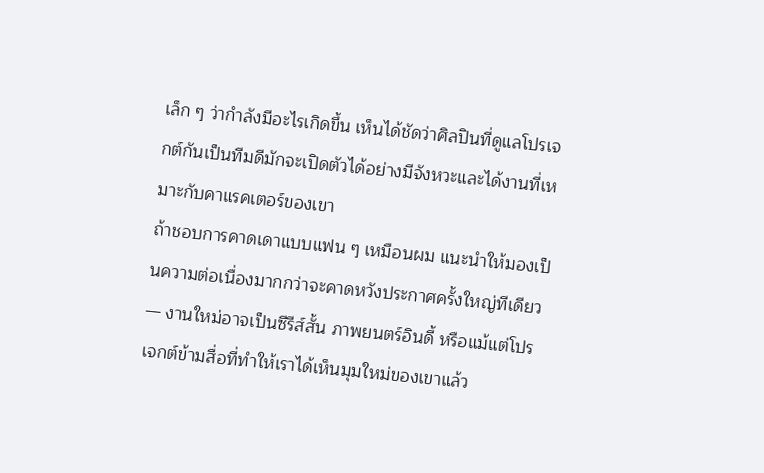เล็ก ๆ ว่ากำลังมีอะไรเกิดขึ้น เห็นได้ชัดว่าศิลปินที่ดูแลโปรเจกต์กันเป็นทีมดีมักจะเปิดตัวได้อย่างมีจังหวะและได้งานที่เหมาะกับคาแรคเตอร์ของเขา
ถ้าชอบการคาดเดาแบบแฟน ๆ เหมือนผม แนะนำให้มองเป็นความต่อเนื่องมากกว่าจะคาดหวังประกาศครั้งใหญ่ทีเดียว — งานใหม่อาจเป็นซีรีส์สั้น ภาพยนตร์อินดี้ หรือแม้แต่โปรเจกต์ข้ามสื่อที่ทำให้เราได้เห็นมุมใหม่ของเขาแล้ว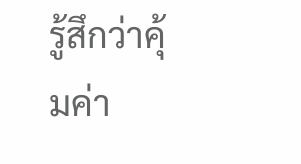รู้สึกว่าคุ้มค่า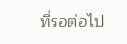ที่รอต่อไป